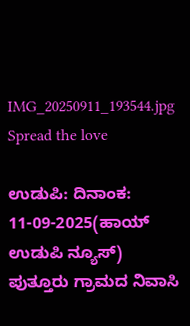IMG_20250911_193544.jpg
Spread the love

ಉಡುಪಿ: ದಿನಾಂಕ: 11-09-2025(ಹಾಯ್ ಉಡುಪಿ ನ್ಯೂಸ್) ಪುತ್ತೂರು ಗ್ರಾಮದ ನಿವಾಸಿ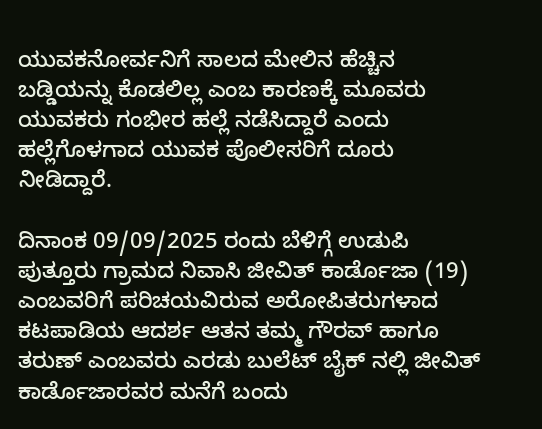ಯುವಕನೋರ್ವನಿಗೆ ಸಾಲದ ಮೇಲಿನ ಹೆಚ್ಚಿನ ಬಡ್ಡಿಯನ್ನು ಕೊಡಲಿಲ್ಲ ಎಂಬ ಕಾರಣಕ್ಕೆ ಮೂವರು ಯುವಕರು ಗಂಭೀರ ಹಲ್ಲೆ ನಡೆಸಿದ್ದಾರೆ ಎಂದು ಹಲ್ಲೆಗೊಳಗಾದ ಯುವಕ ಪೊಲೀಸರಿಗೆ ದೂರು ನೀಡಿದ್ದಾರೆ.

ದಿನಾಂಕ 09/09/2025 ರಂದು ಬೆಳಿಗ್ಗೆ ಉಡುಪಿ ಪುತ್ತೂರು ಗ್ರಾಮದ ನಿವಾಸಿ ಜೀವಿತ್ ಕಾರ್ಡೊಜಾ (19) ಎಂಬವರಿಗೆ ಪರಿಚಯವಿರುವ ಅರೋಪಿತರುಗಳಾದ ಕಟಪಾಡಿಯ ಆದರ್ಶ ಆತನ ತಮ್ಮ ಗೌರವ್ ಹಾಗೂ ತರುಣ್ ಎಂಬವರು ಎರಡು ಬುಲೆಟ್ ಬೈಕ್ ನಲ್ಲಿ ಜೀವಿತ್ ಕಾರ್ಡೊಜಾರವರ ಮನೆಗೆ ಬಂದು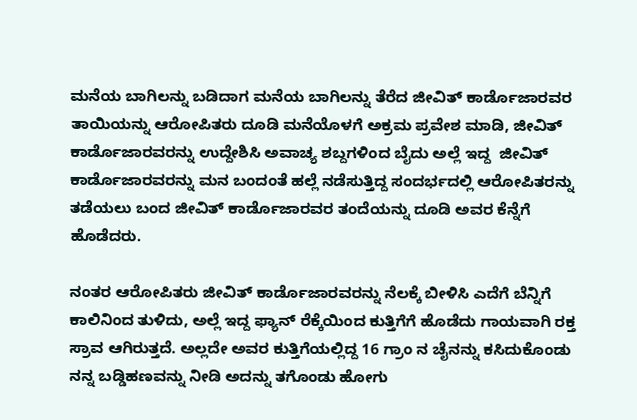ಮನೆಯ ಬಾಗಿಲನ್ನು ಬಡಿದಾಗ ಮನೆಯ ಬಾಗಿಲನ್ನು ತೆರೆದ ಜೀವಿತ್ ಕಾರ್ಡೊಜಾರವರ ತಾಯಿಯನ್ನು ಆರೋಪಿತರು ದೂಡಿ ಮನೆಯೊಳಗೆ ಅಕ್ರಮ ಪ್ರವೇಶ ಮಾಡಿ, ಜೀವಿತ್ ಕಾರ್ಡೊಜಾರವರನ್ನು ಉದ್ದೇಶಿಸಿ ಅವಾಚ್ಯ ಶಬ್ದಗಳಿಂದ ಬೈದು ಅಲ್ಲೆ ಇದ್ದ  ಜೀವಿತ್ ಕಾರ್ಡೊಜಾರವರನ್ನು ಮನ ಬಂದಂತೆ ಹಲ್ಲೆ ನಡೆಸುತ್ತಿದ್ದ ಸಂದರ್ಭದಲ್ಲಿ ಆರೋಪಿತರನ್ನು ತಡೆಯಲು ಬಂದ ಜೀವಿತ್ ಕಾರ್ಡೊಜಾರವರ ತಂದೆಯನ್ನು ದೂಡಿ ಅವರ ಕೆನ್ನೆಗೆ ಹೊಡೆದರು.

ನಂತರ ಆರೋಪಿತರು ಜೀವಿತ್ ಕಾರ್ಡೊಜಾರವರನ್ನು ನೆಲಕ್ಕೆ ಬೀಳಿಸಿ ಎದೆಗೆ ಬೆನ್ನಿಗೆ ಕಾಲಿನಿಂದ ತುಳಿದು, ಅಲ್ಲೆ ಇದ್ದ ಫ್ಯಾನ್ ರೆಕ್ಕೆಯಿಂದ ಕುತ್ತಿಗೆಗೆ ಹೊಡೆದು ಗಾಯವಾಗಿ ರಕ್ತ ಸ್ರಾವ ಆಗಿರುತ್ತದೆ. ಅಲ್ಲದೇ ಅವರ ಕುತ್ತಿಗೆಯಲ್ಲಿದ್ದ 16 ಗ್ರಾಂ ನ ಚೈನನ್ನು ಕಸಿದುಕೊಂಡು ನನ್ನ ಬಡ್ಡಿಹಣವನ್ನು ನೀಡಿ ಅದನ್ನು ತಗೊಂಡು ಹೋಗು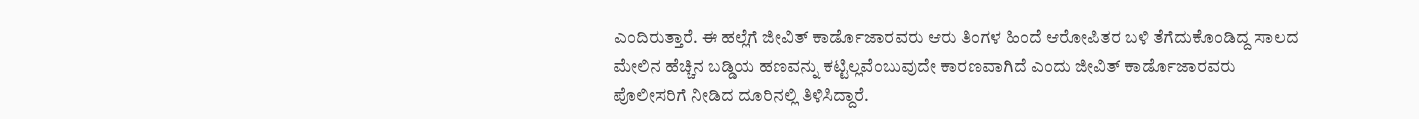ಎಂದಿರುತ್ತಾರೆ. ಈ ಹಲ್ಲೆಗೆ ಜೀವಿತ್ ಕಾರ್ಡೊಜಾರವರು ಆರು ತಿಂಗಳ ಹಿಂದೆ ಆರೋಪಿತರ ಬಳಿ ತೆಗೆದುಕೊಂಡಿದ್ದ ಸಾಲದ ಮೇಲಿನ ಹೆಚ್ಚಿನ ಬಡ್ಡಿಯ ಹಣವನ್ನು ಕಟ್ಟಿಲ್ಲವೆಂಬುವುದೇ ಕಾರಣವಾಗಿದೆ ಎಂದು ಜೀವಿತ್ ಕಾರ್ಡೊಜಾರವರು ಪೊಲೀಸರಿಗೆ ನೀಡಿದ ದೂರಿನಲ್ಲಿ ತಿಳಿಸಿದ್ದಾರೆ.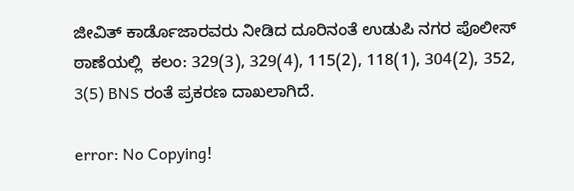ಜೀವಿತ್ ಕಾರ್ಡೊಜಾರವರು ನೀಡಿದ ದೂರಿನಂತೆ ಉಡುಪಿ ನಗರ ಪೊಲೀಸ್‌ ಠಾಣೆಯಲ್ಲಿ  ಕಲಂ: 329(3), 329(4), 115(2), 118(1), 304(2), 352, 3(5) BNS ರಂತೆ ಪ್ರಕರಣ ದಾಖಲಾಗಿದೆ.

error: No Copying!